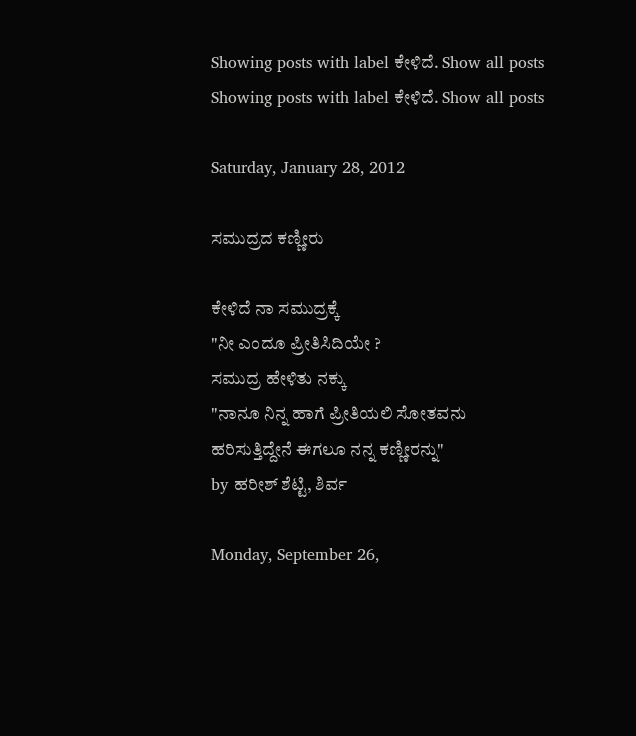Showing posts with label ಕೇಳಿದೆ. Show all posts
Showing posts with label ಕೇಳಿದೆ. Show all posts

Saturday, January 28, 2012

ಸಮುದ್ರದ ಕಣ್ಣೀರು

ಕೇಳಿದೆ ನಾ ಸಮುದ್ರಕ್ಕೆ
"ನೀ ಎಂದೂ ಪ್ರೀತಿಸಿದಿಯೇ ?
ಸಮುದ್ರ ಹೇಳಿತು ನಕ್ಕು
"ನಾನೂ ನಿನ್ನ ಹಾಗೆ ಪ್ರೀತಿಯಲಿ ಸೋತವನು
ಹರಿಸುತ್ತಿದ್ದೇನೆ ಈಗಲೂ ನನ್ನ ಕಣ್ಣೀರನ್ನು"
by ಹರೀಶ್ ಶೆಟ್ಟಿ, ಶಿರ್ವ

Monday, September 26,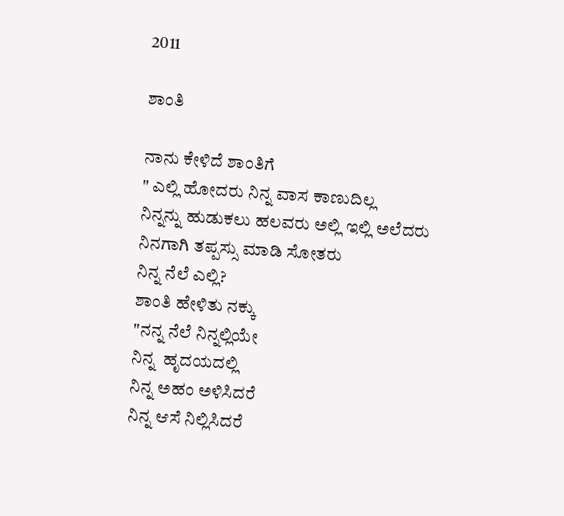2011

ಶಾಂತಿ

ನಾನು ಕೇಳಿದೆ ಶಾಂತಿಗೆ
" ಎಲ್ಲಿ ಹೋದರು ನಿನ್ನ ವಾಸ ಕಾಣುದಿಲ್ಲ
ನಿನ್ನನ್ನು ಹುಡುಕಲು ಹಲವರು ಅಲ್ಲಿ ಇಲ್ಲಿ ಅಲೆದರು
ನಿನಗಾಗಿ ತಪ್ಪಸ್ಸು ಮಾಡಿ ಸೋತರು
ನಿನ್ನ ನೆಲೆ ಎಲ್ಲಿ?
ಶಾಂತಿ ಹೇಳಿತು ನಕ್ಕು
"ನನ್ನ ನೆಲೆ ನಿನ್ನಲ್ಲಿಯೇ
ನಿನ್ನ  ಹೃದಯದಲ್ಲಿ
ನಿನ್ನ ಅಹಂ ಅಳಿಸಿದರೆ
ನಿನ್ನ ಆಸೆ ನಿಲ್ಲಿಸಿದರೆ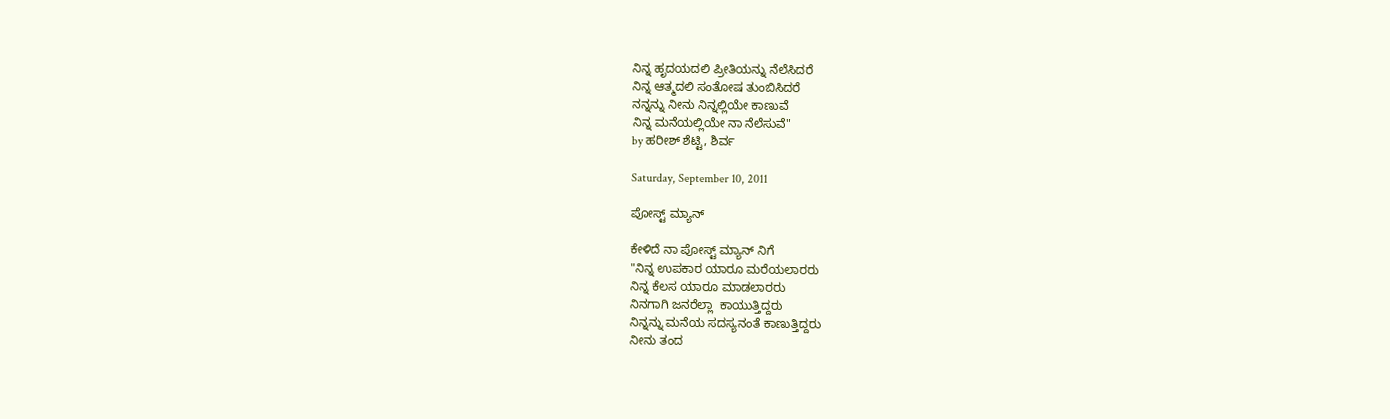ನಿನ್ನ ಹೃದಯದಲಿ ಪ್ರೀತಿಯನ್ನು ನೆಲೆಸಿದರೆ
ನಿನ್ನ ಆತ್ಮದಲಿ ಸಂತೋಷ ತುಂಬಿಸಿದರೆ
ನನ್ನನ್ನು ನೀನು ನಿನ್ನಲ್ಲಿಯೇ ಕಾಣುವೆ
ನಿನ್ನ ಮನೆಯಲ್ಲಿಯೇ ನಾ ನೆಲೆಸುವೆ"
by ಹರೀಶ್ ಶೆಟ್ಟಿ, ಶಿರ್ವ

Saturday, September 10, 2011

ಪೋಸ್ಟ್ ಮ್ಯಾನ್

ಕೇಳಿದೆ ನಾ ಪೋಸ್ಟ್ ಮ್ಯಾನ್ ನಿಗೆ
"ನಿನ್ನ ಉಪಕಾರ ಯಾರೂ ಮರೆಯಲಾರರು
ನಿನ್ನ ಕೆಲಸ ಯಾರೂ ಮಾಡಲಾರರು
ನಿನಗಾಗಿ ಜನರೆಲ್ಲಾ  ಕಾಯುತ್ತಿದ್ದರು
ನಿನ್ನನ್ನು ಮನೆಯ ಸದಸ್ಯನಂತೆ ಕಾಣುತ್ತಿದ್ದರು
ನೀನು ತಂದ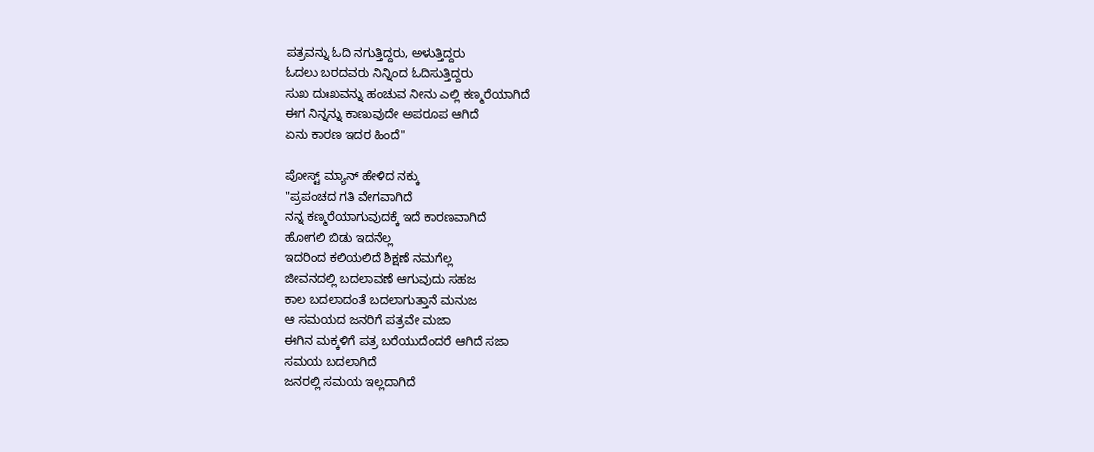ಪತ್ರವನ್ನು ಓದಿ ನಗುತ್ತಿದ್ದರು, ಅಳುತ್ತಿದ್ದರು
ಓದಲು ಬರದವರು ನಿನ್ನಿಂದ ಓದಿಸುತ್ತಿದ್ದರು
ಸುಖ ದುಃಖವನ್ನು ಹಂಚುವ ನೀನು ಎಲ್ಲಿ ಕಣ್ಮರೆಯಾಗಿದೆ
ಈಗ ನಿನ್ನನ್ನು ಕಾಣುವುದೇ ಅಪರೂಪ ಆಗಿದೆ
ಏನು ಕಾರಣ ಇದರ ಹಿಂದೆ"

ಪೋಸ್ಟ್ ಮ್ಯಾನ್ ಹೇಳಿದ ನಕ್ಕು
"ಪ್ರಪಂಚದ ಗತಿ ವೇಗವಾಗಿದೆ
ನನ್ನ ಕಣ್ಮರೆಯಾಗುವುದಕ್ಕೆ ಇದೆ ಕಾರಣವಾಗಿದೆ
ಹೋಗಲಿ ಬಿಡು ಇದನೆಲ್ಲ
ಇದರಿಂದ ಕಲಿಯಲಿದೆ ಶಿಕ್ಷಣೆ ನಮಗೆಲ್ಲ
ಜೀವನದಲ್ಲಿ ಬದಲಾವಣೆ ಆಗುವುದು ಸಹಜ
ಕಾಲ ಬದಲಾದಂತೆ ಬದಲಾಗುತ್ತಾನೆ ಮನುಜ
ಆ ಸಮಯದ ಜನರಿಗೆ ಪತ್ರವೇ ಮಜಾ
ಈಗಿನ ಮಕ್ಕಳಿಗೆ ಪತ್ರ ಬರೆಯುದೆಂದರೆ ಆಗಿದೆ ಸಜಾ
ಸಮಯ ಬದಲಾಗಿದೆ
ಜನರಲ್ಲಿ ಸಮಯ ಇಲ್ಲದಾಗಿದೆ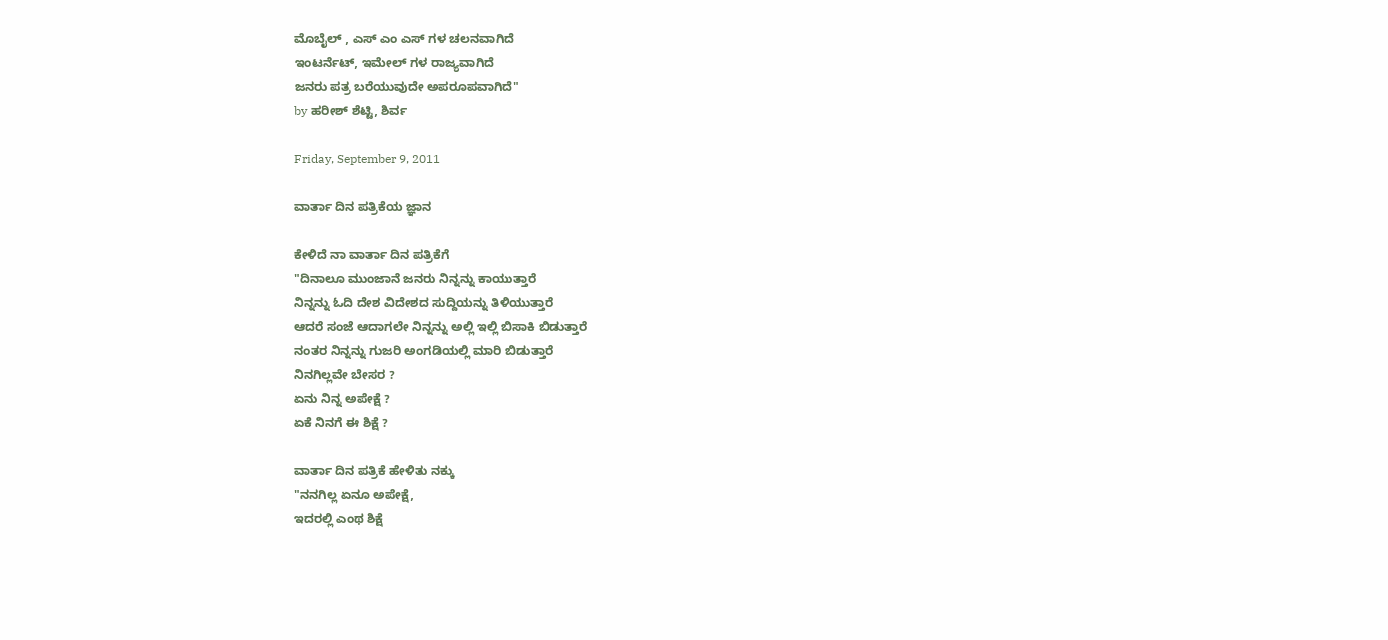ಮೊಬೈಲ್ , ಎಸ್ ಎಂ ಎಸ್ ಗಳ ಚಲನವಾಗಿದೆ
ಇಂಟರ್ನೆಟ್, ಇಮೇಲ್ ಗಳ ರಾಜ್ಯವಾಗಿದೆ
ಜನರು ಪತ್ರ ಬರೆಯುವುದೇ ಅಪರೂಪವಾಗಿದೆ"
by ಹರೀಶ್ ಶೆಟ್ಟಿ, ಶಿರ್ವ

Friday, September 9, 2011

ವಾರ್ತಾ ದಿನ ಪತ್ರಿಕೆಯ ಜ್ಞಾನ

ಕೇಳಿದೆ ನಾ ವಾರ್ತಾ ದಿನ ಪತ್ರಿಕೆಗೆ
"ದಿನಾಲೂ ಮುಂಜಾನೆ ಜನರು ನಿನ್ನನ್ನು ಕಾಯುತ್ತಾರೆ
ನಿನ್ನನ್ನು ಓದಿ ದೇಶ ವಿದೇಶದ ಸುದ್ದಿಯನ್ನು ತಿಳಿಯುತ್ತಾರೆ
ಆದರೆ ಸಂಜೆ ಆದಾಗಲೇ ನಿನ್ನನ್ನು ಅಲ್ಲಿ ಇಲ್ಲಿ ಬಿಸಾಕಿ ಬಿಡುತ್ತಾರೆ
ನಂತರ ನಿನ್ನನ್ನು ಗುಜರಿ ಅಂಗಡಿಯಲ್ಲಿ ಮಾರಿ ಬಿಡುತ್ತಾರೆ
ನಿನಗಿಲ್ಲವೇ ಬೇಸರ ?
ಏನು ನಿನ್ನ ಅಪೇಕ್ಷೆ ?
ಏಕೆ ನಿನಗೆ ಈ ಶಿಕ್ಷೆ ?

ವಾರ್ತಾ ದಿನ ಪತ್ರಿಕೆ ಹೇಳಿತು ನಕ್ಕು
"ನನಗಿಲ್ಲ ಏನೂ ಅಪೇಕ್ಷೆ,
ಇದರಲ್ಲಿ ಎಂಥ ಶಿಕ್ಷೆ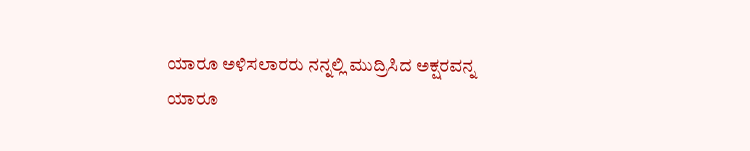ಯಾರೂ ಅಳಿಸಲಾರರು ನನ್ನಲ್ಲಿ ಮುದ್ರಿಸಿದ ಅಕ್ಷರವನ್ನ
ಯಾರೂ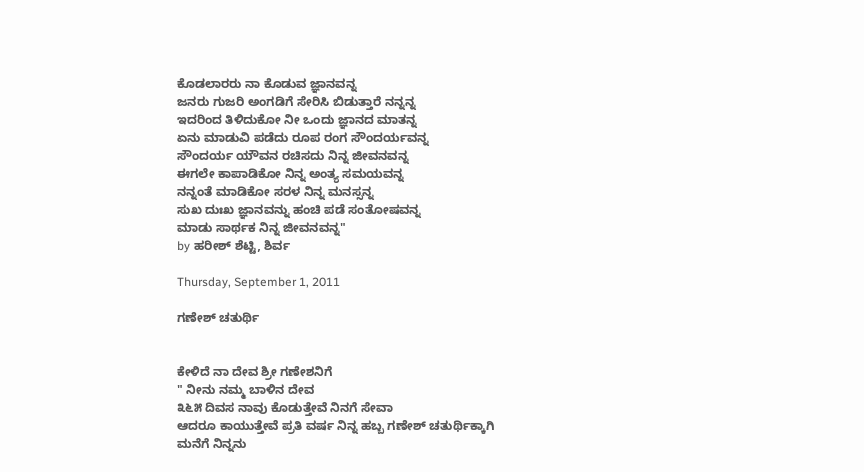ಕೊಡಲಾರರು ನಾ ಕೊಡುವ ಜ್ಞಾನವನ್ನ
ಜನರು ಗುಜರಿ ಅಂಗಡಿಗೆ ಸೇರಿಸಿ ಬಿಡುತ್ತಾರೆ ನನ್ನನ್ನ
ಇದರಿಂದ ತಿಳಿದುಕೋ ನೀ ಒಂದು ಜ್ಞಾನದ ಮಾತನ್ನ
ಏನು ಮಾಡುವಿ ಪಡೆದು ರೂಪ ರಂಗ ಸೌಂದರ್ಯವನ್ನ
ಸೌಂದರ್ಯ ಯೌವನ ರಚಿಸದು ನಿನ್ನ ಜೀವನವನ್ನ
ಈಗಲೇ ಕಾಪಾಡಿಕೋ ನಿನ್ನ ಅಂತ್ಯ ಸಮಯವನ್ನ
ನನ್ನಂತೆ ಮಾಡಿಕೋ ಸರಳ ನಿನ್ನ ಮನಸ್ಸನ್ನ
ಸುಖ ದುಃಖ ಜ್ಞಾನವನ್ನು ಹಂಚಿ ಪಡೆ ಸಂತೋಷವನ್ನ
ಮಾಡು ಸಾರ್ಥಕ ನಿನ್ನ ಜೀವನವನ್ನ"
by ಹರೀಶ್ ಶೆಟ್ಟಿ, ಶಿರ್ವ

Thursday, September 1, 2011

ಗಣೇಶ್ ಚತುರ್ಥಿ


ಕೇಳಿದೆ ನಾ ದೇವ ಶ್ರೀ ಗಣೇಶನಿಗೆ
" ನೀನು ನಮ್ಮ ಬಾಳಿನ ದೇವ
೩೬೫ ದಿವಸ ನಾವು ಕೊಡುತ್ತೇವೆ ನಿನಗೆ ಸೇವಾ
ಆದರೂ ಕಾಯುತ್ತೇವೆ ಪ್ರತಿ ವರ್ಷ ನಿನ್ನ ಹಬ್ಬ ಗಣೇಶ್ ಚತುರ್ಥಿಕ್ಕಾಗಿ
ಮನೆಗೆ ನಿನ್ನನು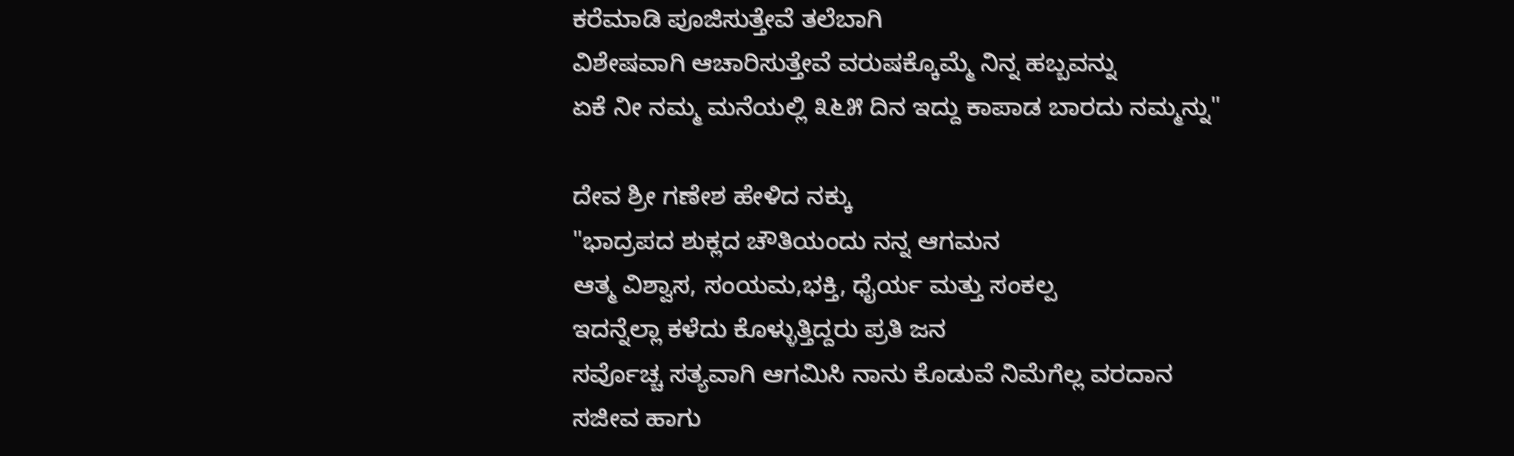ಕರೆಮಾಡಿ ಪೂಜಿಸುತ್ತೇವೆ ತಲೆಬಾಗಿ
ವಿಶೇಷವಾಗಿ ಆಚಾರಿಸುತ್ತೇವೆ ವರುಷಕ್ಕೊಮ್ಮೆ ನಿನ್ನ ಹಬ್ಬವನ್ನು
ಏಕೆ ನೀ ನಮ್ಮ ಮನೆಯಲ್ಲಿ ೩೬೫ ದಿನ ಇದ್ದು ಕಾಪಾಡ ಬಾರದು ನಮ್ಮನ್ನು"

ದೇವ ಶ್ರೀ ಗಣೇಶ ಹೇಳಿದ ನಕ್ಕು
"ಭಾದ್ರಪದ ಶುಕ್ಲದ ಚೌತಿಯಂದು ನನ್ನ ಆಗಮನ
ಆತ್ಮ ವಿಶ್ವಾಸ, ಸಂಯಮ,ಭಕ್ತಿ, ಧೈರ್ಯ ಮತ್ತು ಸಂಕಲ್ಪ
ಇದನ್ನೆಲ್ಲಾ ಕಳೆದು ಕೊಳ್ಳುತ್ತಿದ್ದರು ಪ್ರತಿ ಜನ
ಸರ್ವೊಚ್ಚ ಸತ್ಯವಾಗಿ ಆಗಮಿಸಿ ನಾನು ಕೊಡುವೆ ನಿಮೆಗೆಲ್ಲ ವರದಾನ
ಸಜೀವ ಹಾಗು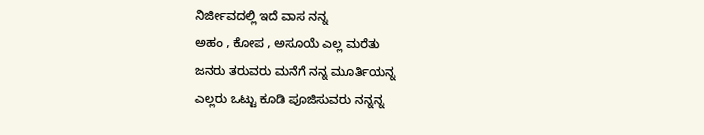ನಿರ್ಜೀವದಲ್ಲಿ ಇದೆ ವಾಸ ನನ್ನ
ಅಹಂ , ಕೋಪ , ಅಸೂಯೆ ಎಲ್ಲ ಮರೆತು
ಜನರು ತರುವರು ಮನೆಗೆ ನನ್ನ ಮೂರ್ತಿಯನ್ನ
ಎಲ್ಲರು ಒಟ್ಟು ಕೂಡಿ ಪೂಜಿಸುವರು ನನ್ನನ್ನ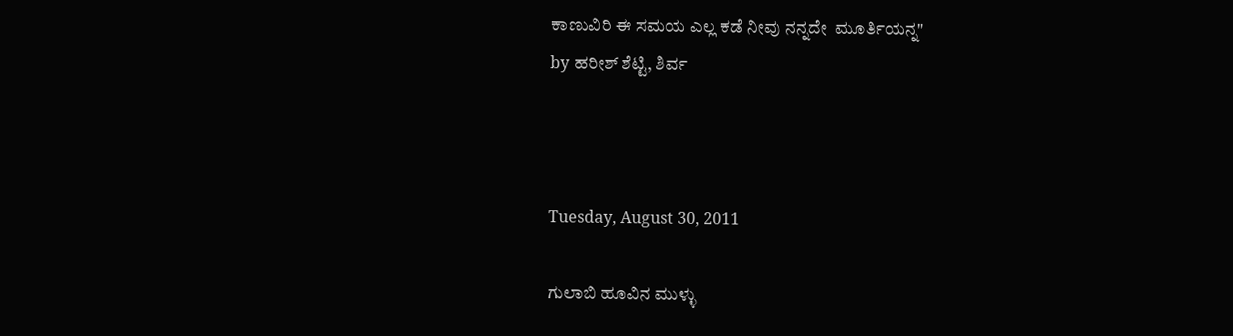ಕಾಣುವಿರಿ ಈ ಸಮಯ ಎಲ್ಲ ಕಡೆ ನೀವು ನನ್ನದೇ  ಮೂರ್ತಿಯನ್ನ"
by ಹರೀಶ್ ಶೆಟ್ಟಿ, ಶಿರ್ವ



Tuesday, August 30, 2011

ಗುಲಾಬಿ ಹೂವಿನ ಮುಳ್ಳು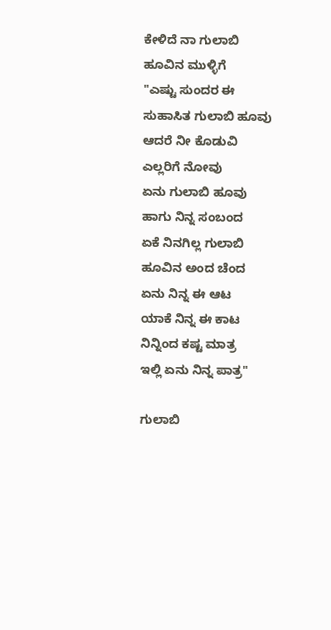ಕೇಳಿದೆ ನಾ ಗುಲಾಬಿ ಹೂವಿನ ಮುಳ್ಳಿಗೆ
"ಎಷ್ಟು ಸುಂದರ ಈ ಸುಹಾಸಿತ ಗುಲಾಬಿ ಹೂವು
ಆದರೆ ನೀ ಕೊಡುವಿ ಎಲ್ಲರಿಗೆ ನೋವು
ಏನು ಗುಲಾಬಿ ಹೂವು ಹಾಗು ನಿನ್ನ ಸಂಬಂದ
ಏಕೆ ನಿನಗಿಲ್ಲ ಗುಲಾಬಿ ಹೂವಿನ ಅಂದ ಚೆಂದ
ಏನು ನಿನ್ನ ಈ ಆಟ
ಯಾಕೆ ನಿನ್ನ ಈ ಕಾಟ
ನಿನ್ನಿಂದ ಕಷ್ಟ ಮಾತ್ರ
ಇಲ್ಲಿ ಏನು ನಿನ್ನ ಪಾತ್ರ"

ಗುಲಾಬಿ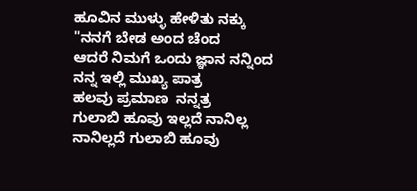ಹೂವಿನ ಮುಳ್ಳು ಹೇಳಿತು ನಕ್ಕು
"ನನಗೆ ಬೇಡ ಅಂದ ಚೆಂದ
ಆದರೆ ನಿಮಗೆ ಒಂದು ಜ್ಞಾನ ನನ್ನಿಂದ
ನನ್ನ ಇಲ್ಲಿ ಮುಖ್ಯ ಪಾತ್ರ
ಹಲವು ಪ್ರಮಾಣ  ನನ್ನತ್ರ
ಗುಲಾಬಿ ಹೂವು ಇಲ್ಲದೆ ನಾನಿಲ್ಲ
ನಾನಿಲ್ಲದೆ ಗುಲಾಬಿ ಹೂವು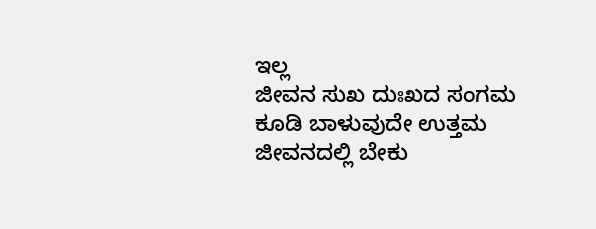ಇಲ್ಲ
ಜೀವನ ಸುಖ ದುಃಖದ ಸಂಗಮ
ಕೂಡಿ ಬಾಳುವುದೇ ಉತ್ತಮ
ಜೀವನದಲ್ಲಿ ಬೇಕು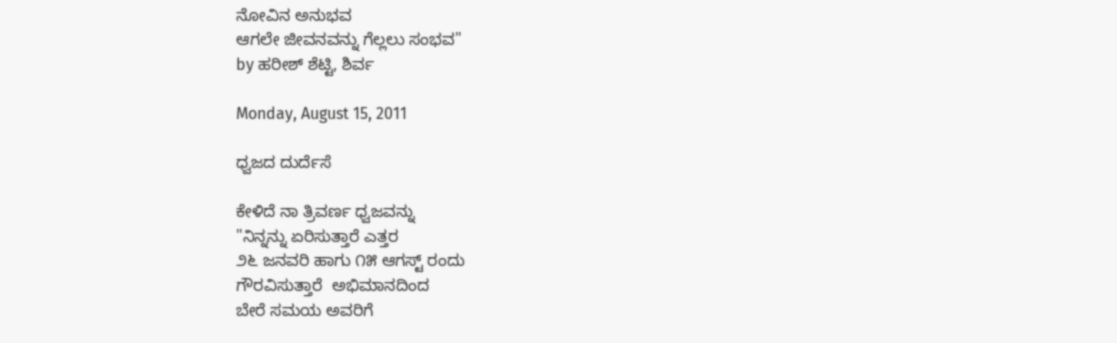ನೋವಿನ ಅನುಭವ
ಆಗಲೇ ಜೀವನವನ್ನು ಗೆಲ್ಲಲು ಸಂಭವ"
by ಹರೀಶ್ ಶೆಟ್ಟಿ, ಶಿರ್ವ

Monday, August 15, 2011

ಧ್ವಜದ ದುರ್ದೆಸೆ

ಕೇಳಿದೆ ನಾ ತ್ರಿವರ್ಣ ಧ್ವಜವನ್ನು
"ನಿನ್ನನ್ನು ಏರಿಸುತ್ತಾರೆ ಎತ್ತರ
೨೬ ಜನವರಿ ಹಾಗು ೧೫ ಆಗಸ್ಟ್ ರಂದು
ಗೌರವಿಸುತ್ತಾರೆ  ಅಭಿಮಾನದಿಂದ
ಬೇರೆ ಸಮಯ ಅವರಿಗೆ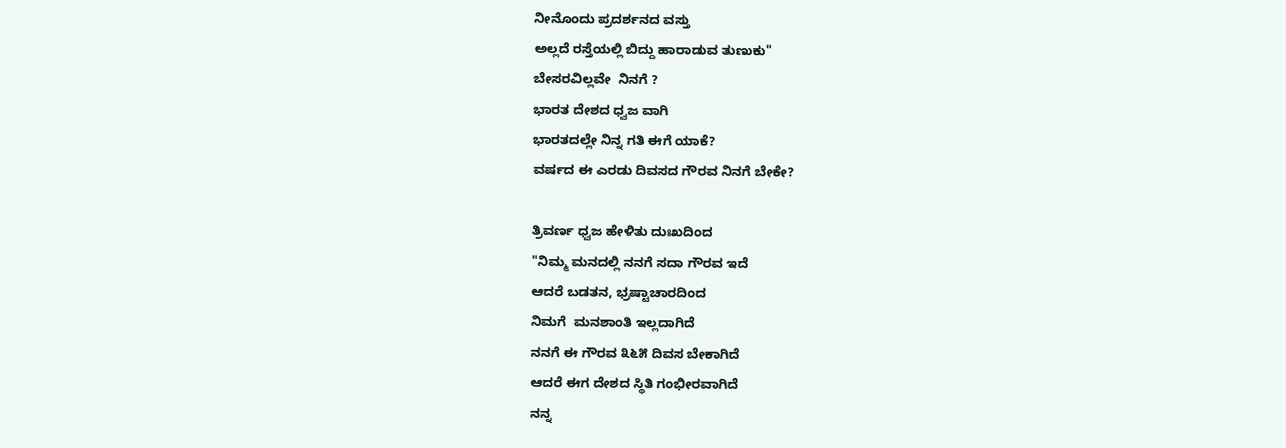ನೀನೊಂದು ಪ್ರದರ್ಶನದ ವಸ್ತು
ಅಲ್ಲದೆ ರಸ್ತೆಯಲ್ಲಿ ಬಿದ್ದು ಹಾರಾಡುವ ತುಣುಕು"
ಬೇಸರವಿಲ್ಲವೇ  ನಿನಗೆ ?
ಭಾರತ ದೇಶದ ಧ್ವಜ ವಾಗಿ
ಭಾರತದಲ್ಲೇ ನಿನ್ನ ಗತಿ ಈಗೆ ಯಾಕೆ?
ವರ್ಷದ ಈ ಎರಡು ದಿವಸದ ಗೌರವ ನಿನಗೆ ಬೇಕೇ?

ತ್ರಿವರ್ಣ ಧ್ವಜ ಹೇಳಿತು ದುಃಖದಿಂದ
"ನಿಮ್ಮ ಮನದಲ್ಲಿ ನನಗೆ ಸದಾ ಗೌರವ ಇದೆ
ಆದರೆ ಬಡತನ, ಭ್ರಷ್ಟಾಚಾರದಿಂದ
ನಿಮಗೆ  ಮನಶಾಂತಿ ಇಲ್ಲದಾಗಿದೆ
ನನಗೆ ಈ ಗೌರವ ೩೬೫ ದಿವಸ ಬೇಕಾಗಿದೆ
ಆದರೆ ಈಗ ದೇಶದ ಸ್ಥಿತಿ ಗಂಭೀರವಾಗಿದೆ
ನನ್ನ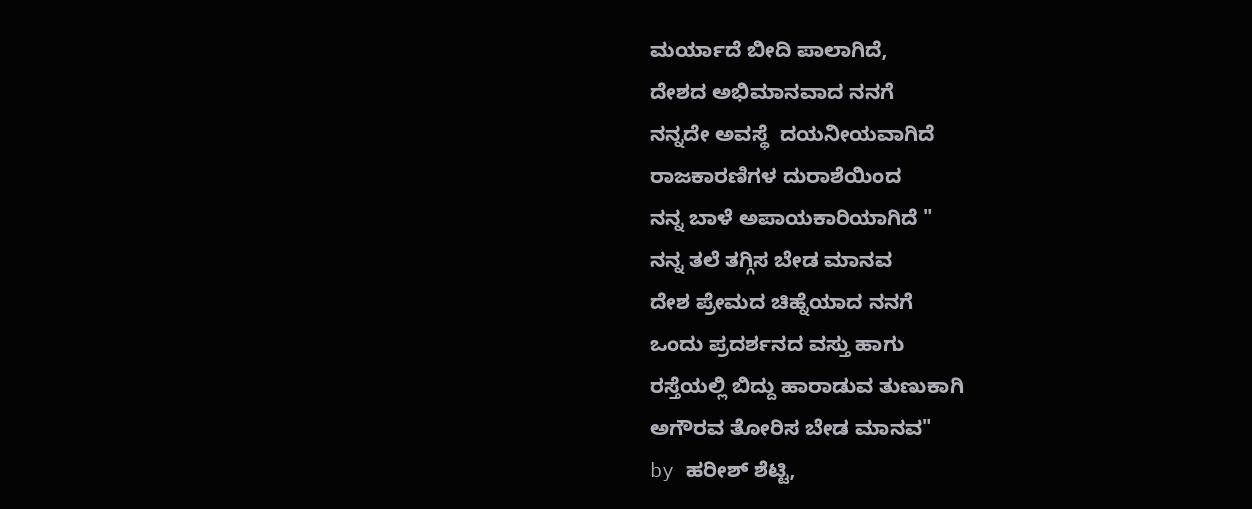ಮರ್ಯಾದೆ ಬೀದಿ ಪಾಲಾಗಿದೆ,
ದೇಶದ ಅಭಿಮಾನವಾದ ನನಗೆ
ನನ್ನದೇ ಅವಸ್ಥೆ  ದಯನೀಯವಾಗಿದೆ
ರಾಜಕಾರಣಿಗಳ ದುರಾಶೆಯಿಂದ
ನನ್ನ ಬಾಳೆ ಅಪಾಯಕಾರಿಯಾಗಿದೆ "
ನನ್ನ ತಲೆ ತಗ್ಗಿಸ ಬೇಡ ಮಾನವ
ದೇಶ ಪ್ರೇಮದ ಚಿಹ್ನೆಯಾದ ನನಗೆ
ಒಂದು ಪ್ರದರ್ಶನದ ವಸ್ತು ಹಾಗು
ರಸ್ತೆಯಲ್ಲಿ ಬಿದ್ದು ಹಾರಾಡುವ ತುಣುಕಾಗಿ
ಅಗೌರವ ತೋರಿಸ ಬೇಡ ಮಾನವ"
by ಹರೀಶ್ ಶೆಟ್ಟಿ,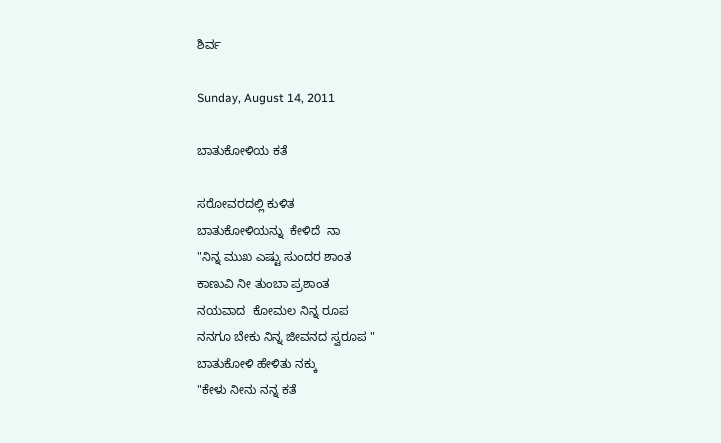ಶಿರ್ವ

Sunday, August 14, 2011

ಬಾತುಕೋಳಿಯ ಕತೆ

ಸರೋವರದಲ್ಲಿ ಕುಳಿತ
ಬಾತುಕೋಳಿಯನ್ನು  ಕೇಳಿದೆ  ನಾ
"ನಿನ್ನ ಮುಖ ಎಷ್ಟು ಸುಂದರ ಶಾಂತ
ಕಾಣುವಿ ನೀ ತುಂಬಾ ಪ್ರಶಾಂತ
ನಯವಾದ  ಕೋಮಲ ನಿನ್ನ ರೂಪ
ನನಗೂ ಬೇಕು ನಿನ್ನ ಜೀವನದ ಸ್ವರೂಪ "
ಬಾತುಕೋಳಿ ಹೇಳಿತು ನಕ್ಕು
"ಕೇಳು ನೀನು ನನ್ನ ಕತೆ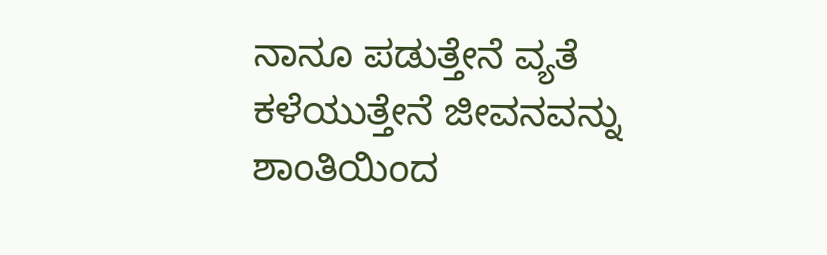ನಾನೂ ಪಡುತ್ತೇನೆ ವ್ಯತೆ
ಕಳೆಯುತ್ತೇನೆ ಜೀವನವನ್ನು ಶಾಂತಿಯಿಂದ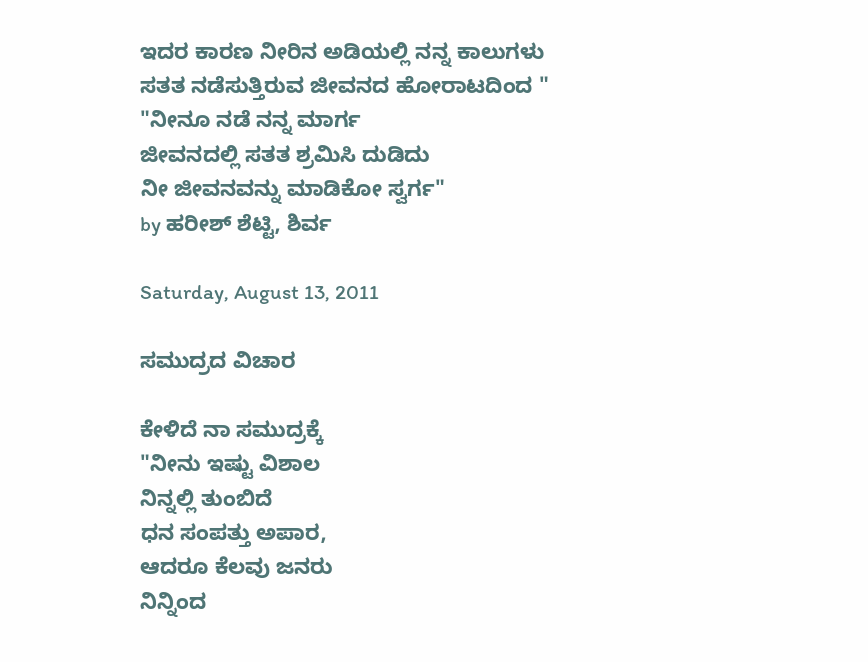ಇದರ ಕಾರಣ ನೀರಿನ ಅಡಿಯಲ್ಲಿ ನನ್ನ ಕಾಲುಗಳು
ಸತತ ನಡೆಸುತ್ತಿರುವ ಜೀವನದ ಹೋರಾಟದಿಂದ "
"ನೀನೂ ನಡೆ ನನ್ನ ಮಾರ್ಗ
ಜೀವನದಲ್ಲಿ ಸತತ ಶ್ರಮಿಸಿ ದುಡಿದು
ನೀ ಜೀವನವನ್ನು ಮಾಡಿಕೋ ಸ್ವರ್ಗ"
by ಹರೀಶ್ ಶೆಟ್ಟಿ, ಶಿರ್ವ

Saturday, August 13, 2011

ಸಮುದ್ರದ ವಿಚಾರ

ಕೇಳಿದೆ ನಾ ಸಮುದ್ರಕ್ಕೆ
"ನೀನು ಇಷ್ಟು ವಿಶಾಲ
ನಿನ್ನಲ್ಲಿ ತುಂಬಿದೆ
ಧನ ಸಂಪತ್ತು ಅಪಾರ,
ಆದರೂ ಕೆಲವು ಜನರು
ನಿನ್ನಿಂದ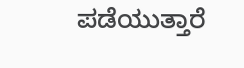ಪಡೆಯುತ್ತಾರೆ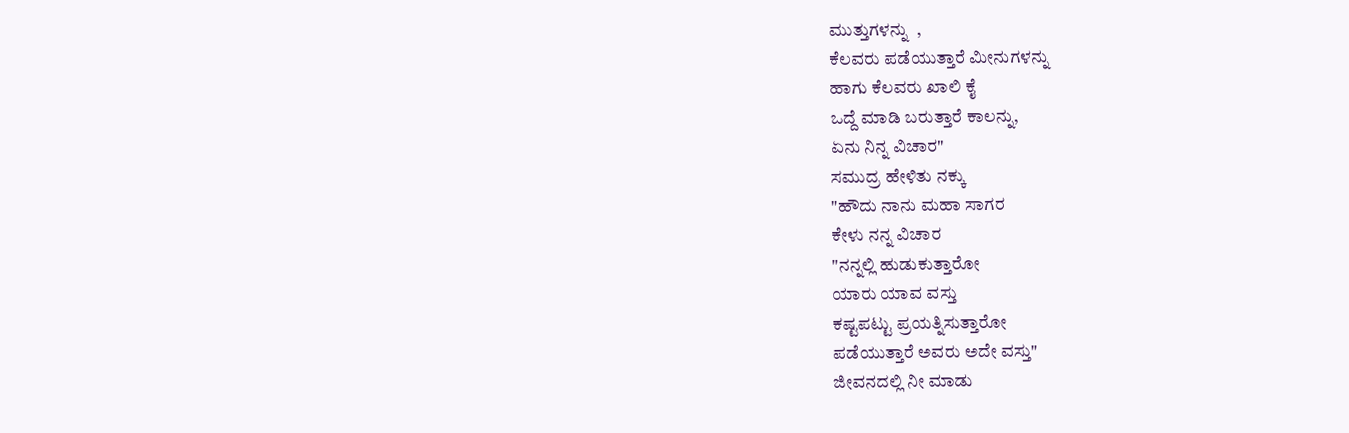ಮುತ್ತುಗಳನ್ನು  ,
ಕೆಲವರು ಪಡೆಯುತ್ತಾರೆ ಮೀನುಗಳನ್ನು
ಹಾಗು ಕೆಲವರು ಖಾಲಿ ಕೈ
ಒದ್ದೆ ಮಾಡಿ ಬರುತ್ತಾರೆ ಕಾಲನ್ನು,
ಏನು ನಿನ್ನ ವಿಚಾರ"
ಸಮುದ್ರ ಹೇಳಿತು ನಕ್ಕು
"ಹೌದು ನಾನು ಮಹಾ ಸಾಗರ
ಕೇಳು ನನ್ನ ವಿಚಾರ
"ನನ್ನಲ್ಲಿ ಹುಡುಕುತ್ತಾರೋ
ಯಾರು ಯಾವ ವಸ್ತು
ಕಷ್ಟಪಟ್ಟು ಪ್ರಯತ್ನಿಸುತ್ತಾರೋ
ಪಡೆಯುತ್ತಾರೆ ಅವರು ಅದೇ ವಸ್ತು"
ಜೀವನದಲ್ಲಿ ನೀ ಮಾಡು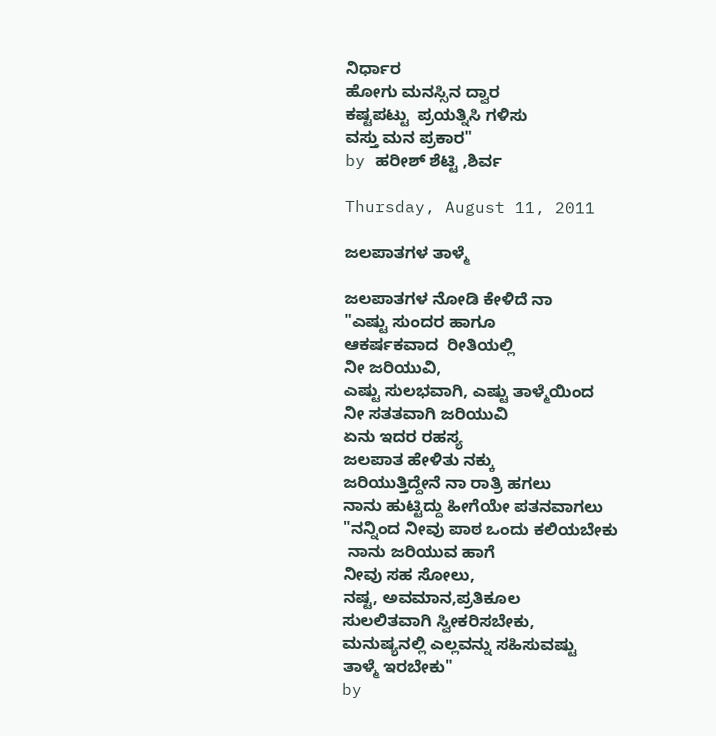ನಿರ್ಧಾರ
ಹೋಗು ಮನಸ್ಸಿನ ದ್ವಾರ
ಕಷ್ಟಪಟ್ಟು  ಪ್ರಯತ್ನಿಸಿ ಗಳಿಸು
ವಸ್ತು ಮನ ಪ್ರಕಾರ"
by ಹರೀಶ್ ಶೆಟ್ಟಿ ,ಶಿರ್ವ

Thursday, August 11, 2011

ಜಲಪಾತಗಳ ತಾಳ್ಮೆ

ಜಲಪಾತಗಳ ನೋಡಿ ಕೇಳಿದೆ ನಾ
"ಎಷ್ಟು ಸುಂದರ ಹಾಗೂ
ಆಕರ್ಷಕವಾದ  ರೀತಿಯಲ್ಲಿ
ನೀ ಜರಿಯುವಿ,
ಎಷ್ಟು ಸುಲಭವಾಗಿ, ಎಷ್ಟು ತಾಳ್ಮೆಯಿಂದ
ನೀ ಸತತವಾಗಿ ಜರಿಯುವಿ
ಏನು ಇದರ ರಹಸ್ಯ
ಜಲಪಾತ ಹೇಳಿತು ನಕ್ಕು
ಜರಿಯುತ್ತಿದ್ದೇನೆ ನಾ ರಾತ್ರಿ ಹಗಲು
ನಾನು ಹುಟ್ಟಿದ್ದು ಹೀಗೆಯೇ ಪತನವಾಗಲು
"ನನ್ನಿಂದ ನೀವು ಪಾಠ ಒಂದು ಕಲಿಯಬೇಕು
 ನಾನು ಜರಿಯುವ ಹಾಗೆ
ನೀವು ಸಹ ಸೋಲು,
ನಷ್ಟ, ಅವಮಾನ,ಪ್ರತಿಕೂಲ
ಸುಲಲಿತವಾಗಿ ಸ್ವೀಕರಿಸಬೇಕು,
ಮನುಷ್ಯನಲ್ಲಿ ಎಲ್ಲವನ್ನು ಸಹಿಸುವಷ್ಟು
ತಾಳ್ಮೆ ಇರಬೇಕು"
by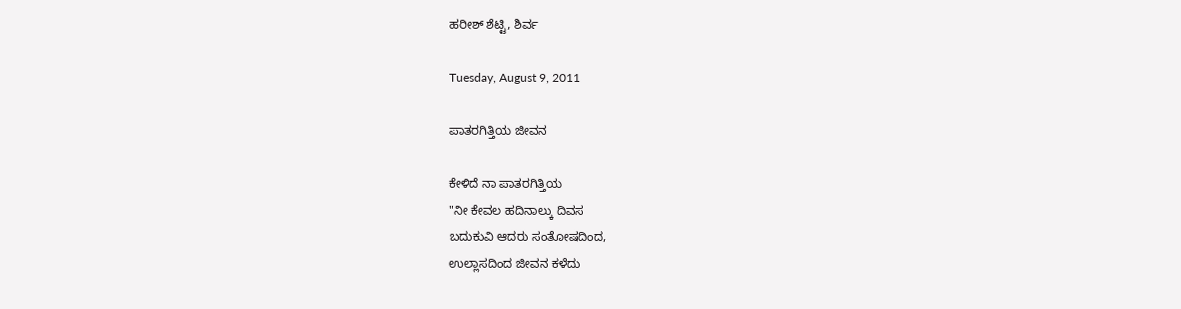ಹರೀಶ್ ಶೆಟ್ಟಿ, ಶಿರ್ವ

Tuesday, August 9, 2011

ಪಾತರಗಿತ್ತಿಯ ಜೀವನ

ಕೇಳಿದೆ ನಾ ಪಾತರಗಿತ್ತಿಯ
"ನೀ ಕೇವಲ ಹದಿನಾಲ್ಕು ದಿವಸ
ಬದುಕುವಿ ಆದರು ಸಂತೋಷದಿಂದ,
ಉಲ್ಲಾಸದಿಂದ ಜೀವನ ಕಳೆದು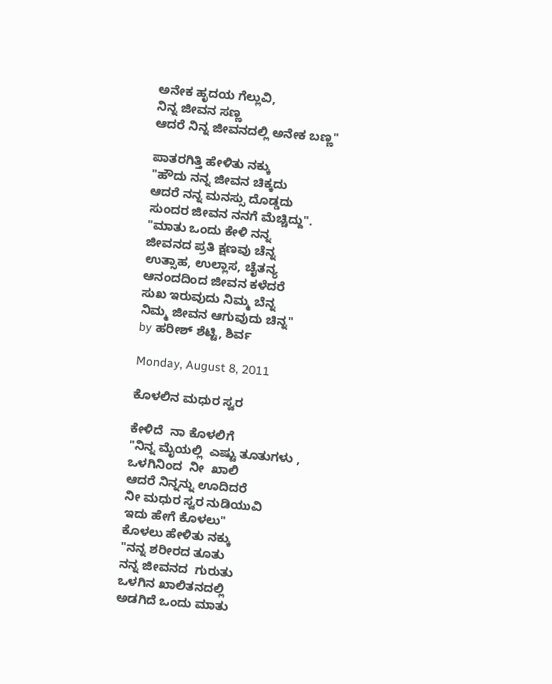ಅನೇಕ ಹೃದಯ ಗೆಲ್ಲುವಿ,
ನಿನ್ನ ಜೀವನ ಸಣ್ಣ
ಆದರೆ ನಿನ್ನ ಜೀವನದಲ್ಲಿ ಅನೇಕ ಬಣ್ಣ"

ಪಾತರಗಿತ್ತಿ ಹೇಳಿತು ನಕ್ಕು
"ಹೌದು ನನ್ನ ಜೀವನ ಚಿಕ್ಕದು
ಆದರೆ ನನ್ನ ಮನಸ್ಸು ದೊಡ್ಡದು
ಸುಂದರ ಜೀವನ ನನಗೆ ಮೆಚ್ಚಿದ್ದು".
"ಮಾತು ಒಂದು ಕೇಳಿ ನನ್ನ
ಜೀವನದ ಪ್ರತಿ ಕ್ಷಣವು ಚೆನ್ನ
ಉತ್ಸಾಹ, ಉಲ್ಲಾಸ, ಚೈತನ್ಯ
ಆನಂದದಿಂದ ಜೀವನ ಕಳೆದರೆ
ಸುಖ ಇರುವುದು ನಿಮ್ಮ ಬೆನ್ನ
ನಿಮ್ಮ ಜೀವನ ಆಗುವುದು ಚಿನ್ನ"
by ಹರೀಶ್ ಶೆಟ್ಟಿ, ಶಿರ್ವ

Monday, August 8, 2011

ಕೊಳಲಿನ ಮಧುರ ಸ್ವರ

ಕೇಳಿದೆ  ನಾ ಕೊಳಲಿಗೆ
"ನಿನ್ನ ಮೈಯಲ್ಲಿ  ಎಷ್ಟು ತೂತುಗಳು ,
ಒಳಗಿನಿಂದ  ನೀ  ಖಾಲಿ
ಆದರೆ ನಿನ್ನನ್ನು ಊದಿದರೆ
ನೀ ಮಧುರ ಸ್ವರ ನುಡಿಯುವಿ
ಇದು ಹೇಗೆ ಕೊಳಲು"
ಕೊಳಲು ಹೇಳಿತು ನಕ್ಕು
"ನನ್ನ ಶರೀರದ ತೂತು
ನನ್ನ ಜೀವನದ  ಗುರುತು
ಒಳಗಿನ ಖಾಲಿತನದಲ್ಲಿ
ಅಡಗಿದೆ ಒಂದು ಮಾತು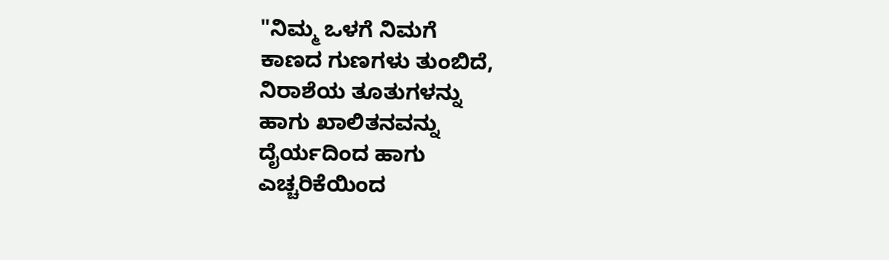"ನಿಮ್ಮ ಒಳಗೆ ನಿಮಗೆ
ಕಾಣದ ಗುಣಗಳು ತುಂಬಿದೆ,
ನಿರಾಶೆಯ ತೂತುಗಳನ್ನು
ಹಾಗು ಖಾಲಿತನವನ್ನು
ದೈರ್ಯದಿಂದ ಹಾಗು
ಎಚ್ಚರಿಕೆಯಿಂದ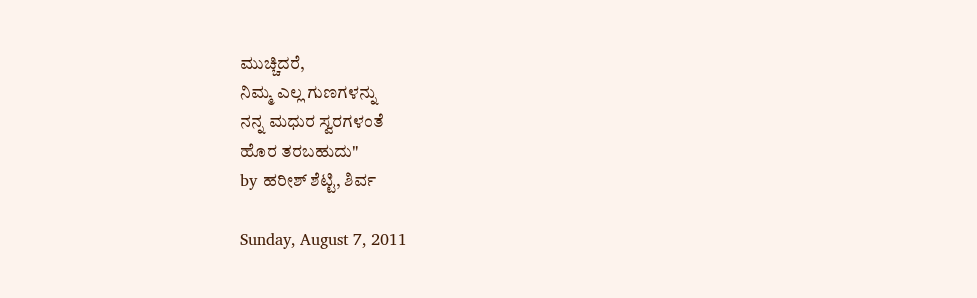ಮುಚ್ಚಿದರೆ,
ನಿಮ್ಮ ಎಲ್ಲ ಗುಣಗಳನ್ನು
ನನ್ನ ಮಧುರ ಸ್ವರಗಳಂತೆ
ಹೊರ ತರಬಹುದು"
by ಹರೀಶ್ ಶೆಟ್ಟಿ, ಶಿರ್ವ

Sunday, August 7, 2011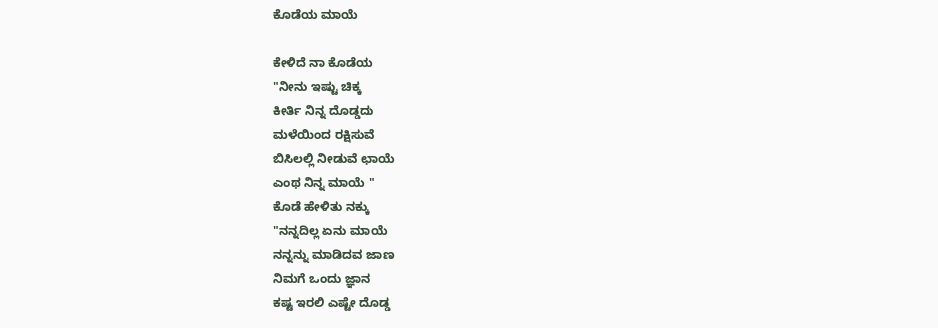ಕೊಡೆಯ ಮಾಯೆ

ಕೇಳಿದೆ ನಾ ಕೊಡೆಯ
"ನೀನು ಇಷ್ಟು ಚಿಕ್ಕ
ಕೀರ್ತಿ ನಿನ್ನ ದೊಡ್ಡದು
ಮಳೆಯಿಂದ ರಕ್ಷಿಸುವೆ
ಬಿಸಿಲಲ್ಲಿ ನೀಡುವೆ ಛಾಯೆ
ಎಂಥ ನಿನ್ನ ಮಾಯೆ "
ಕೊಡೆ ಹೇಳಿತು ನಕ್ಕು
"ನನ್ನದಿಲ್ಲ ಏನು ಮಾಯೆ
ನನ್ನನ್ನು ಮಾಡಿದವ ಜಾಣ
ನಿಮಗೆ ಒಂದು ಜ್ಞಾನ
ಕಷ್ಟ ಇರಲಿ ಎಷ್ಟೇ ದೊಡ್ಡ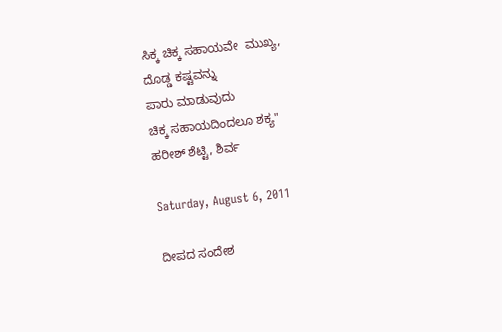ಸಿಕ್ಕ ಚಿಕ್ಕ ಸಹಾಯವೇ  ಮುಖ್ಯ,
ದೊಡ್ಡ ಕಷ್ಟವನ್ನು
ಪಾರು ಮಾಡುವುದು
ಚಿಕ್ಕ ಸಹಾಯದಿಂದಲೂ ಶಕ್ಯ"
ಹರೀಶ್ ಶೆಟ್ಟಿ, ಶಿರ್ವ

Saturday, August 6, 2011

ದೀಪದ ಸಂದೇಶ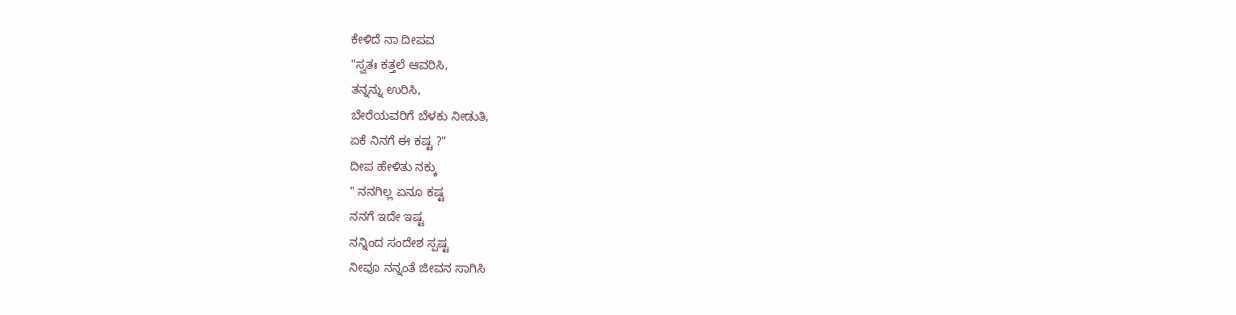ಕೇಳಿದೆ ನಾ ದೀಪವ
"ಸ್ವತಃ ಕತ್ತಲೆ ಆವರಿಸಿ,
ತನ್ನನ್ನು ಉರಿಸಿ,
ಬೇರೆಯವರಿಗೆ ಬೆಳಕು ನೀಡುತಿ,
ಏಕೆ ನಿನಗೆ ಈ ಕಷ್ಟ ?"
ದೀಪ ಹೇಳಿತು ನಕ್ಕು
" ನನಗಿಲ್ಲ ಏನೂ ಕಷ್ಟ
ನನಗೆ ಇದೇ ಇಷ್ಟ
ನನ್ನಿಂದ ಸಂದೇಶ ಸ್ಪಷ್ಟ
ನೀವೂ ನನ್ನಂತೆ ಜೀವನ ಸಾಗಿಸಿ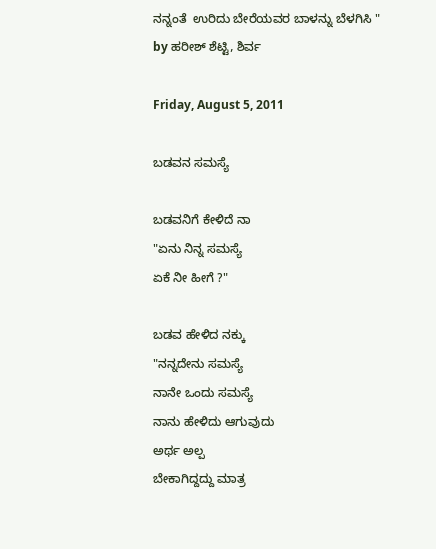ನನ್ನಂತೆ  ಉರಿದು ಬೇರೆಯವರ ಬಾಳನ್ನು ಬೆಳಗಿಸಿ "
by ಹರೀಶ್ ಶೆಟ್ಟಿ, ಶಿರ್ವ

Friday, August 5, 2011

ಬಡವನ ಸಮಸ್ಯೆ

ಬಡವನಿಗೆ ಕೇಳಿದೆ ನಾ
"ಏನು ನಿನ್ನ ಸಮಸ್ಯೆ
ಏಕೆ ನೀ ಹೀಗೆ ?"

ಬಡವ ಹೇಳಿದ ನಕ್ಕು
"ನನ್ನದೇನು ಸಮಸ್ಯೆ
ನಾನೇ ಒಂದು ಸಮಸ್ಯೆ
ನಾನು ಹೇಳಿದು ಆಗುವುದು
ಅರ್ಥ ಅಲ್ಪ
ಬೇಕಾಗಿದ್ದದ್ದು ಮಾತ್ರ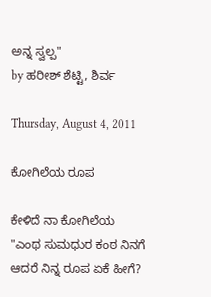ಅನ್ನ ಸ್ವಲ್ಪ"
by ಹರೀಶ್ ಶೆಟ್ಟಿ, ಶಿರ್ವ

Thursday, August 4, 2011

ಕೋಗಿಲೆಯ ರೂಪ

ಕೇಳಿದೆ ನಾ ಕೋಗಿಲೆಯ
"ಎಂಥ ಸುಮಧುರ ಕಂಠ ನಿನಗೆ
ಆದರೆ ನಿನ್ನ ರೂಪ ಏಕೆ ಹೀಗೆ?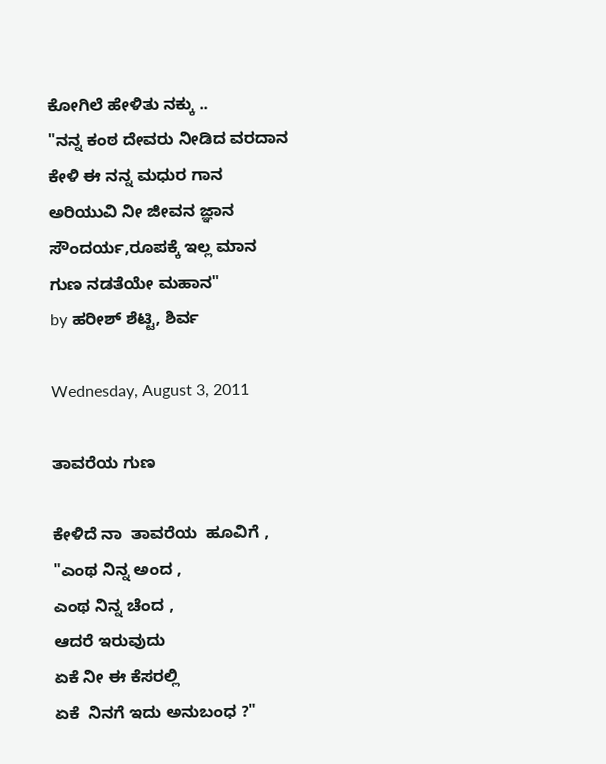ಕೋಗಿಲೆ ಹೇಳಿತು ನಕ್ಕು ..
"ನನ್ನ ಕಂಠ ದೇವರು ನೀಡಿದ ವರದಾನ
ಕೇಳಿ ಈ ನನ್ನ ಮಧುರ ಗಾನ
ಅರಿಯುವಿ ನೀ ಜೀವನ ಜ್ಞಾನ
ಸೌಂದರ್ಯ,ರೂಪಕ್ಕೆ ಇಲ್ಲ ಮಾನ
ಗುಣ ನಡತೆಯೇ ಮಹಾನ"
by ಹರೀಶ್ ಶೆಟ್ಟಿ, ಶಿರ್ವ

Wednesday, August 3, 2011

ತಾವರೆಯ ಗುಣ

ಕೇಳಿದೆ ನಾ  ತಾವರೆಯ  ಹೂವಿಗೆ ,
"ಎಂಥ ನಿನ್ನ ಅಂದ ,
ಎಂಥ ನಿನ್ನ ಚೆಂದ ,
ಆದರೆ ಇರುವುದು
ಏಕೆ ನೀ ಈ ಕೆಸರಲ್ಲಿ
ಏಕೆ  ನಿನಗೆ ಇದು ಅನುಬಂಧ ?"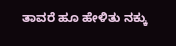ತಾವರೆ ಹೂ ಹೇಳಿತು ನಕ್ಕು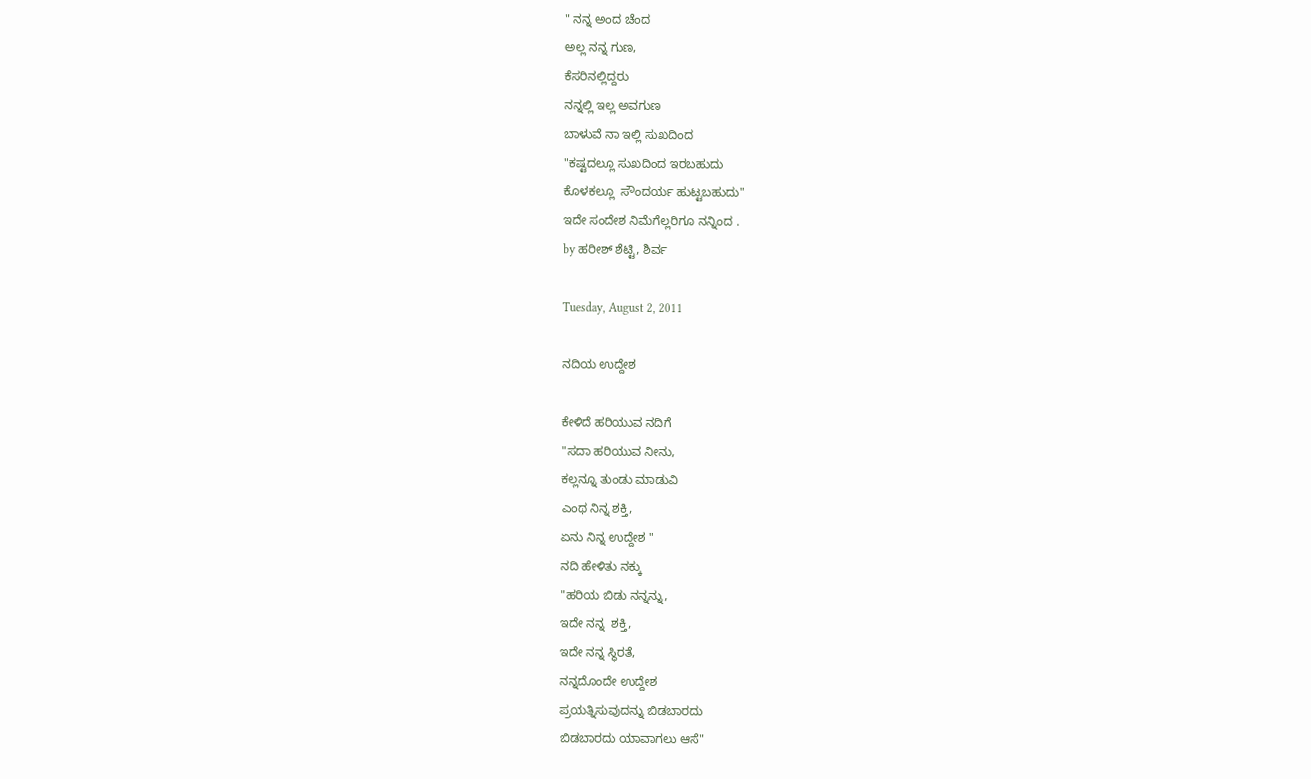" ನನ್ನ ಅಂದ ಚೆಂದ
ಅಲ್ಲ ನನ್ನ ಗುಣ,
ಕೆಸರಿನಲ್ಲಿದ್ದರು
ನನ್ನಲ್ಲಿ ಇಲ್ಲ ಅವಗುಣ
ಬಾಳುವೆ ನಾ ಇಲ್ಲಿ ಸುಖದಿಂದ
"ಕಷ್ಟದಲ್ಲೂ ಸುಖದಿಂದ ಇರಬಹುದು
ಕೊಳಕಲ್ಲೂ  ಸೌಂದರ್ಯ ಹುಟ್ಟಬಹುದು"
ಇದೇ ಸಂದೇಶ ನಿಮೆಗೆಲ್ಲರಿಗೂ ನನ್ನಿಂದ .
by ಹರೀಶ್ ಶೆಟ್ಟಿ, ಶಿರ್ವ

Tuesday, August 2, 2011

ನದಿಯ ಉದ್ದೇಶ

ಕೇಳಿದೆ ಹರಿಯುವ ನದಿಗೆ
"ಸದಾ ಹರಿಯುವ ನೀನು,
ಕಲ್ಲನ್ನೂ ತುಂಡು ಮಾಡುವಿ
ಎಂಥ ನಿನ್ನ ಶಕ್ತಿ,
ಏನು ನಿನ್ನ ಉದ್ದೇಶ "
ನದಿ ಹೇಳಿತು ನಕ್ಕು
"ಹರಿಯ ಬಿಡು ನನ್ನನ್ನು,
ಇದೇ ನನ್ನ  ಶಕ್ತಿ,
ಇದೇ ನನ್ನ ಸ್ಥಿರತೆ,
ನನ್ನದೊಂದೇ ಉದ್ದೇಶ
ಪ್ರಯತ್ನಿಸುವುದನ್ನು ಬಿಡಬಾರದು
ಬಿಡಬಾರದು ಯಾವಾಗಲು ಆಸೆ"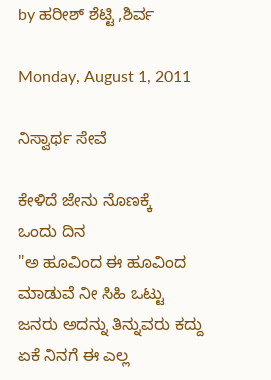by ಹರೀಶ್ ಶೆಟ್ಟಿ ,ಶಿರ್ವ

Monday, August 1, 2011

ನಿಸ್ವಾರ್ಥ ಸೇವೆ

ಕೇಳಿದೆ ಜೇನು ನೊಣಕ್ಕೆ
ಒಂದು ದಿನ
"ಅ ಹೂವಿಂದ ಈ ಹೂವಿಂದ
ಮಾಡುವೆ ನೀ ಸಿಹಿ ಒಟ್ಟು
ಜನರು ಅದನ್ನು ತಿನ್ನುವರು ಕದ್ದು
ಏಕೆ ನಿನಗೆ ಈ ಎಲ್ಲ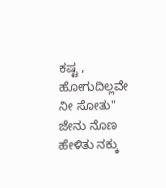ಕಷ್ಟ ,
ಹೋಗುದಿಲ್ಲವೇ ನೀ ಸೋತು"
ಜೇನು ನೊಣ ಹೇಳಿತು ನಕ್ಕು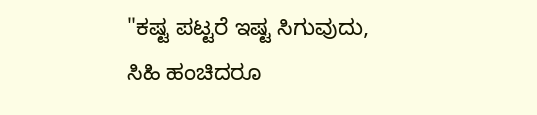"ಕಷ್ಟ ಪಟ್ಟರೆ ಇಷ್ಟ ಸಿಗುವುದು,
ಸಿಹಿ ಹಂಚಿದರೂ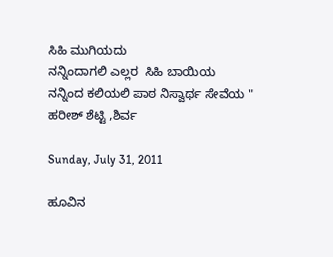ಸಿಹಿ ಮುಗಿಯದು
ನನ್ನಿಂದಾಗಲಿ ಎಲ್ಲರ  ಸಿಹಿ ಬಾಯಿಯ
ನನ್ನಿಂದ ಕಲಿಯಲಿ ಪಾಠ ನಿಸ್ವಾರ್ಥ ಸೇವೆಯ "
ಹರೀಶ್ ಶೆಟ್ಟಿ ,ಶಿರ್ವ

Sunday, July 31, 2011

ಹೂವಿನ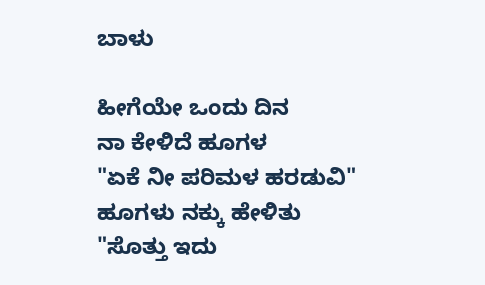ಬಾಳು

ಹೀಗೆಯೇ ಒಂದು ದಿನ
ನಾ ಕೇಳಿದೆ ಹೂಗಳ
"ಏಕೆ ನೀ ಪರಿಮಳ ಹರಡುವಿ"
ಹೂಗಳು ನಕ್ಕು ಹೇಳಿತು
"ಸೊತ್ತು ಇದು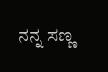ನನ್ನ ಸಣ್ಣ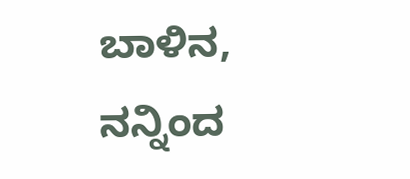ಬಾಳಿನ,
ನನ್ನಿಂದ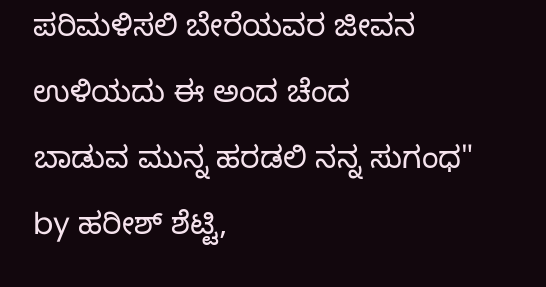ಪರಿಮಳಿಸಲಿ ಬೇರೆಯವರ ಜೀವನ
ಉಳಿಯದು ಈ ಅಂದ ಚೆಂದ
ಬಾಡುವ ಮುನ್ನ ಹರಡಲಿ ನನ್ನ ಸುಗಂಧ"
by ಹರೀಶ್ ಶೆಟ್ಟಿ,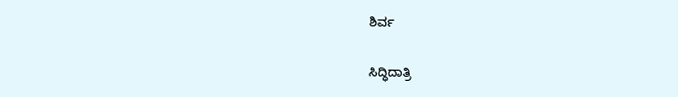ಶಿರ್ವ

ಸಿದ್ಧಿದಾತ್ರಿ